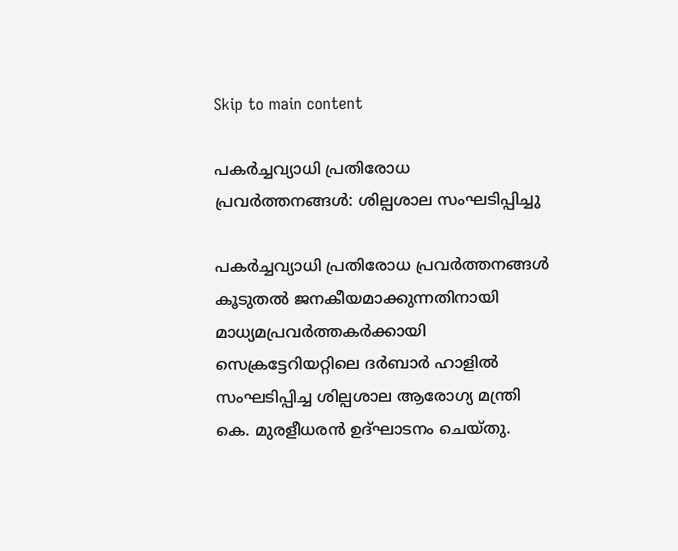Skip to main content

പകർച്ചവ്യാധി പ്രതിരോധ പ്രവർത്തനങ്ങൾ: ശില്പശാല സംഘടിപ്പിച്ചു

പകർച്ചവ്യാധി പ്രതിരോധ പ്രവർത്തനങ്ങൾ കൂടുതൽ ജനകീയമാക്കുന്നതിനായി മാധ്യമപ്രവർത്തകർക്കായി സെക്രട്ടേറിയറ്റിലെ ദർബാർ ഹാളിൽ സംഘടിപ്പിച്ച ശില്പശാല ആരോഗ്യ മന്ത്രി കെ. മുരളീധരൻ ഉദ്ഘാടനം ചെയ്തു.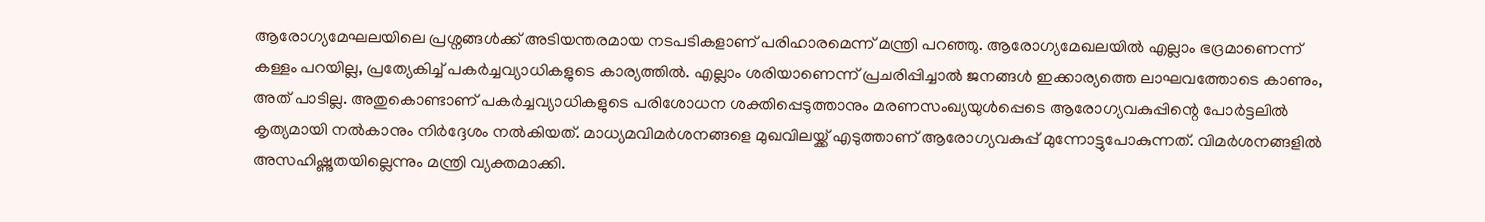ആരോഗ്യമേഘലയിലെ പ്രശ്നങ്ങൾക്ക് അടിയന്തരമായ നടപടികളാണ് പരിഹാരമെന്ന് മന്ത്രി പറഞ്ഞു. ആരോഗ്യമേഖലയിൽ എല്ലാം ഭദ്രമാണെന്ന് കള്ളം പറയില്ല, പ്രത്യേകിച്ച് പകർച്ചവ്യാധികളുടെ കാര്യത്തിൽ. എല്ലാം ശരിയാണെന്ന് പ്രചരിപ്പിച്ചാൽ ജനങ്ങൾ ഇക്കാര്യത്തെ ലാഘവത്തോടെ കാണും, അത് പാടില്ല. അതുകൊണ്ടാണ് പകർച്ചവ്യാധികളുടെ പരിശോധന ശക്തിപ്പെടുത്താനും മരണസംഖ്യയുൾപ്പെടെ ആരോഗ്യവകുപ്പിന്റെ പോർട്ടലിൽ കൃത്യമായി നൽകാനും നിർദ്ദേശം നൽകിയത്. മാധ്യമവിമർശനങ്ങളെ മുഖവിലയ്ക്ക് എടുത്താണ് ആരോഗ്യവകുപ്പ് മുന്നോട്ടുപോകുന്നത്. വിമർശനങ്ങളിൽ അസഹിഷ്ണുതയില്ലെന്നും മന്ത്രി വ്യക്തമാക്കി.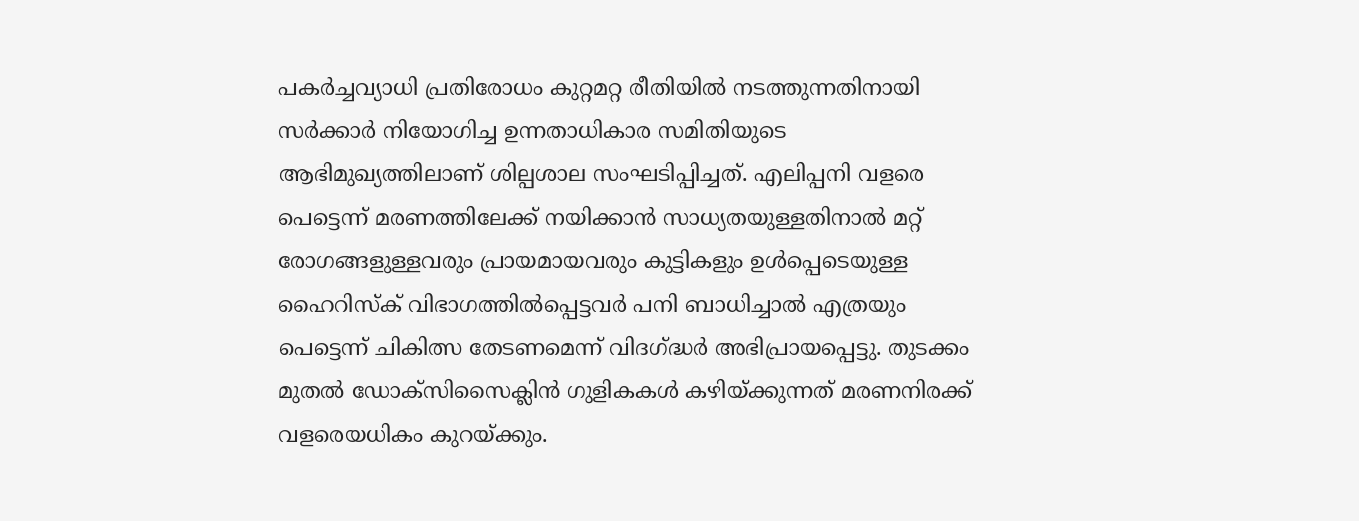പകർച്ചവ്യാധി പ്രതിരോധം കുറ്റമറ്റ രീതിയിൽ നടത്തുന്നതിനായി സർക്കാർ നിയോഗിച്ച ഉന്നതാധികാര സമിതിയുടെ ആഭിമുഖ്യത്തിലാണ് ശില്പശാല സംഘടിപ്പിച്ചത്. എലിപ്പനി വളരെ പെട്ടെന്ന് മരണത്തിലേക്ക് നയിക്കാൻ സാധ്യതയുള്ളതിനാൽ മറ്റ് രോഗങ്ങളുള്ളവരും പ്രായമായവരും കുട്ടികളും ഉൾപ്പെടെയുള്ള ഹൈറിസ്‌ക് വിഭാഗത്തിൽപ്പെട്ടവർ പനി ബാധിച്ചാൽ എത്രയും പെട്ടെന്ന് ചികിത്സ തേടണമെന്ന് വിദഗ്ദ്ധർ അഭിപ്രായപ്പെട്ടു. തുടക്കം മുതൽ ഡോക്‌സിസൈക്ലിൻ ഗുളികകൾ കഴിയ്ക്കുന്നത് മരണനിരക്ക് വളരെയധികം കുറയ്ക്കും.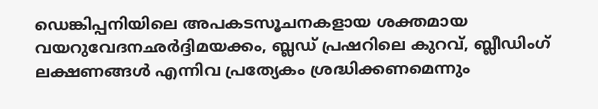ഡെങ്കിപ്പനിയിലെ അപകടസൂചനകളായ ശക്തമായ വയറുവേദനഛർദ്ദിമയക്കം, ബ്ലഡ് പ്രഷറിലെ കുറവ്, ബ്ലീഡിംഗ് ലക്ഷണങ്ങൾ എന്നിവ പ്രത്യേകം ശ്രദ്ധിക്കണമെന്നും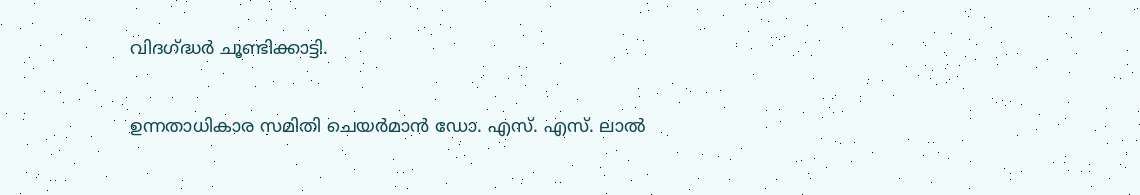വിദഗ്ദ്ധർ ചൂണ്ടിക്കാട്ടി.

ഉന്നതാധികാര സമിതി ചെയർമാൻ ഡോ. എസ്. എസ്. ലാൽ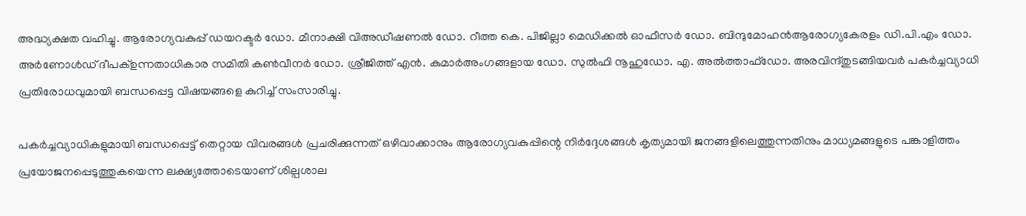അദ്ധ്യക്ഷത വഹിച്ചു. ആരോഗ്യവകുപ്പ് ഡയറക്ടർ ഡോ. മീനാക്ഷി വിഅഡീഷണൽ ഡോ. റീത്ത കെ. പിജില്ലാ മെഡിക്കൽ ഓഫീസർ ഡോ. ബിന്ദുമോഹൻആരോഗ്യകേരളം ഡി.പി.എം ഡോ. അർണോൾഡ് ദീപക്ഉന്നതാധികാര സമിതി കൺവീനർ ഡോ. ശ്രീജിത്ത് എൻ. കുമാർഅംഗങ്ങളായ ഡോ. സുൽഫി നൂഹുഡോ. എ. അൽത്താഫ്ഡോ. അരവിന്ദ്തുടങ്ങിയവർ പകർച്ചവ്യാധി പ്രതിരോധവുമായി ബന്ധപ്പെട്ട വിഷയങ്ങളെ കുറിച്ച് സംസാരിച്ചു.

പകർച്ചവ്യാധികളുമായി ബന്ധപ്പെട്ട് തെറ്റായ വിവരങ്ങൾ പ്രചരിക്കുന്നത് ഒഴിവാക്കാനും ആരോഗ്യവകുപ്പിന്റെ നിർദ്ദേശങ്ങൾ കൃത്യമായി ജനങ്ങളിലെത്തുന്നതിനും മാധ്യമങ്ങളുടെ പങ്കാളിത്തം പ്രയോജനപ്പെടുത്തുകയെന്ന ലക്ഷ്യത്തോടെയാണ് ശില്പശാല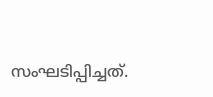സംഘടിപ്പിച്ചത്.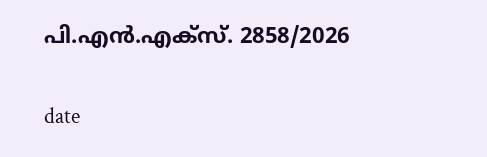പി.എൻ.എക്‌സ്. 2858/2026

date